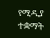የሚዲያ ተቋማት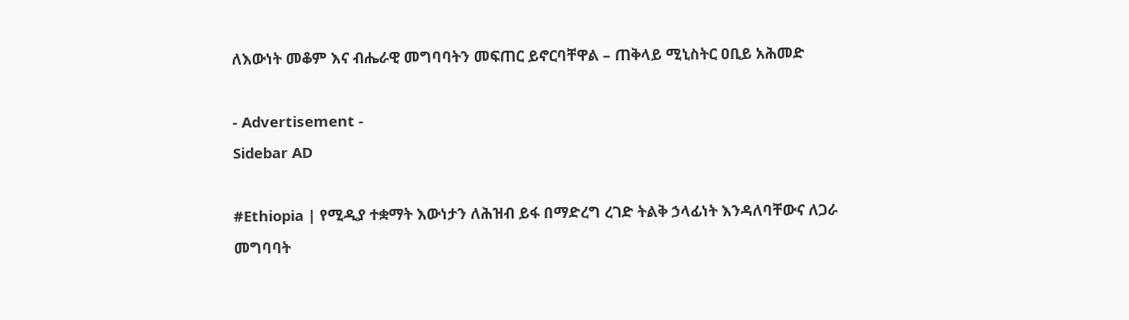ለእውነት መቆም እና ብሔራዊ መግባባትን መፍጠር ይኖርባቸዋል – ጠቅላይ ሚኒስትር ዐቢይ አሕመድ

- Advertisement -
Sidebar AD

#Ethiopia | የሚዲያ ተቋማት እውነታን ለሕዝብ ይፋ በማድረግ ረገድ ትልቅ ኃላፊነት እንዳለባቸውና ለጋራ መግባባት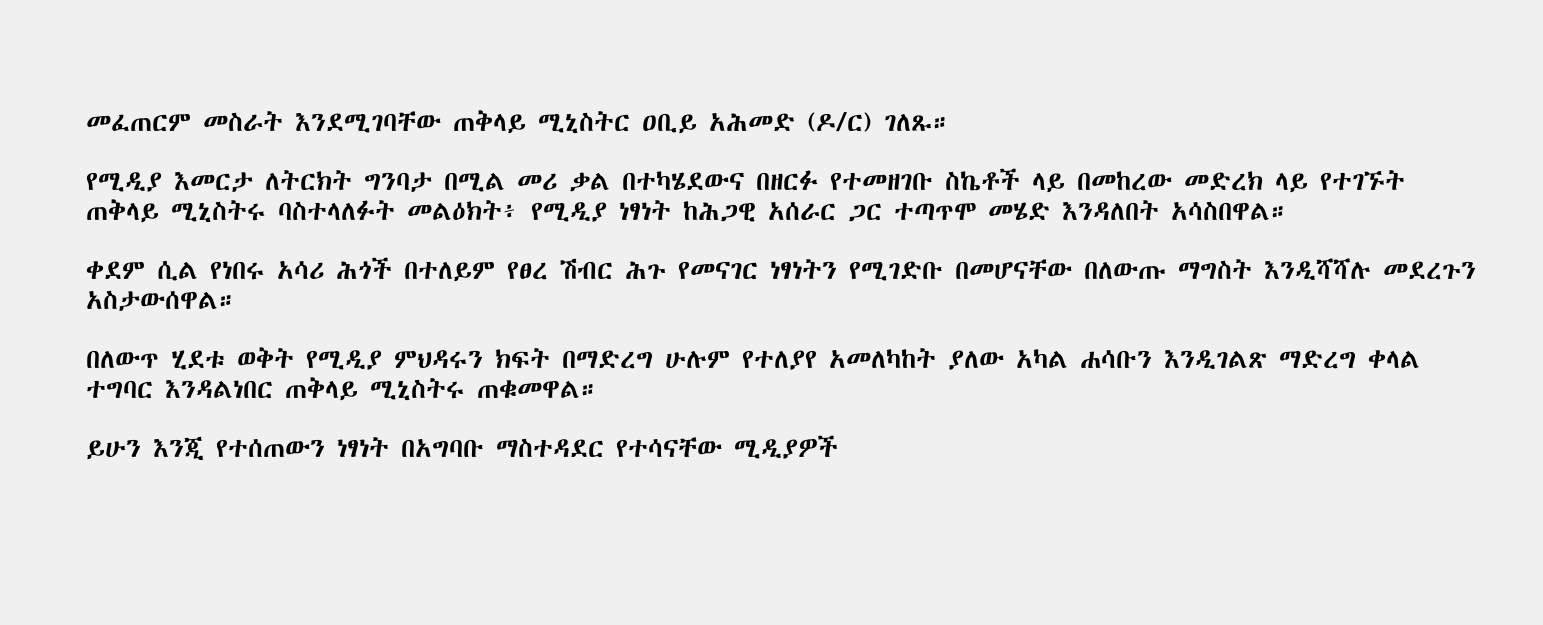መፈጠርም መስራት እንደሚገባቸው ጠቅላይ ሚኒስትር ዐቢይ አሕመድ (ዶ/ር) ገለጹ።

የሚዲያ እመርታ ለትርክት ግንባታ በሚል መሪ ቃል በተካሄደውና በዘርፉ የተመዘገቡ ስኬቶች ላይ በመከረው መድረክ ላይ የተገኙት ጠቅላይ ሚኒስትሩ ባስተላለፉት መልዕክት፥ የሚዲያ ነፃነት ከሕጋዊ አሰራር ጋር ተጣጥሞ መሄድ እንዳለበት አሳስበዋል።

ቀደም ሲል የነበሩ አሳሪ ሕጎች በተለይም የፀረ ሽብር ሕጉ የመናገር ነፃነትን የሚገድቡ በመሆናቸው በለውጡ ማግስት እንዲሻሻሉ መደረጉን አስታውሰዋል።

በለውጥ ሂደቱ ወቅት የሚዲያ ምህዳሩን ክፍት በማድረግ ሁሉም የተለያየ አመለካከት ያለው አካል ሐሳቡን እንዲገልጽ ማድረግ ቀላል ተግባር እንዳልነበር ጠቅላይ ሚኒስትሩ ጠቁመዋል።

ይሁን እንጂ የተሰጠውን ነፃነት በአግባቡ ማስተዳደር የተሳናቸው ሚዲያዎች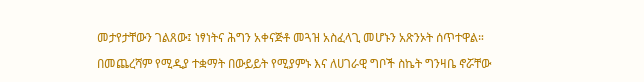መታየታቸውን ገልጸው፤ ነፃነትና ሕግን አቀናጅቶ መጓዝ አስፈላጊ መሆኑን አጽንኦት ሰጥተዋል።

በመጨረሻም የሚዲያ ተቋማት በውይይት የሚያምኑ እና ለሀገራዊ ግቦች ስኬት ግንዛቤ ኖሯቸው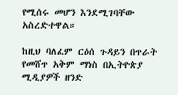የሚሰሩ መሆን እንደሚገባቸው አስረድተዋል።

ከዚህ ባለፈም ርዕሰ ጉዳይን በጥራት የመሸጥ አቅም ማነስ በኢትዮጵያ ሚዲያዎች ዘንድ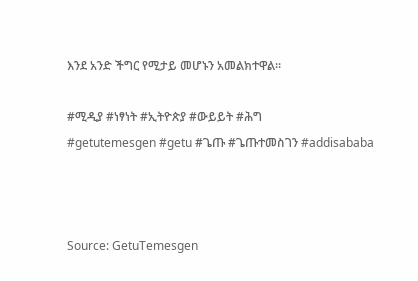እንደ አንድ ችግር የሚታይ መሆኑን አመልክተዋል።

#ሚዲያ #ነፃነት #ኢትዮጵያ #ውይይት #ሕግ
#getutemesgen #getu #ጌጡ #ጌጡተመስገን #addisababa



Source: GetuTemesgen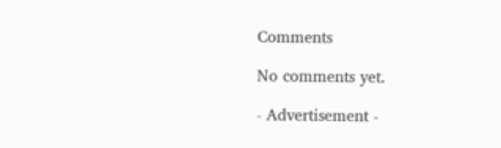Comments

No comments yet.

- Advertisement -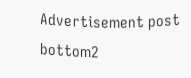Advertisement post bottom2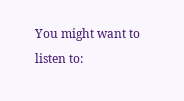You might want to listen to: